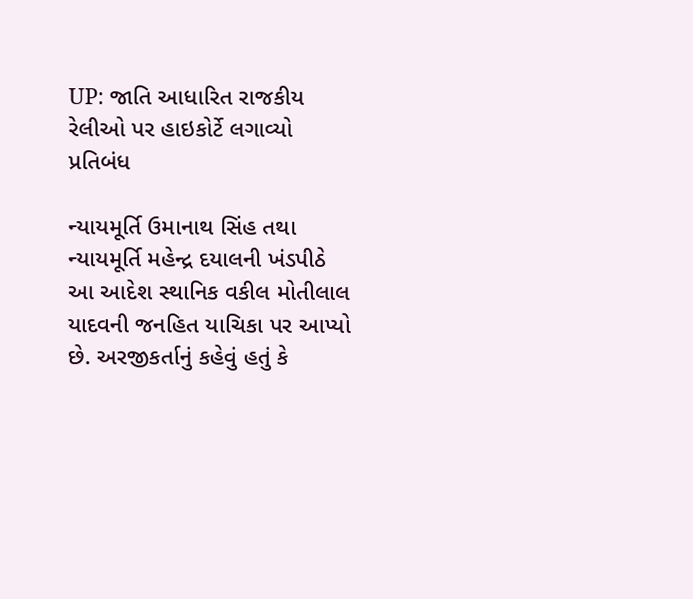UP: જાતિ આધારિત રાજકીય રેલીઓ પર હાઇકોર્ટે લગાવ્યો પ્રતિબંધ

ન્યાયમૂર્તિ ઉમાનાથ સિંહ તથા ન્યાયમૂર્તિ મહેન્દ્ર દયાલની ખંડપીઠે આ આદેશ સ્થાનિક વકીલ મોતીલાલ યાદવની જનહિત યાચિકા પર આપ્યો છે. અરજીકર્તાનું કહેવું હતું કે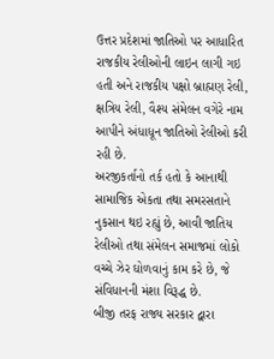ઉત્તર પ્રદેશમાં જાતિઓ પર આધારિત રાજકીય રેલીઓની લાઇન લાગી ગઇ હતી અને રાજકીય પક્ષો બ્રાહ્મણ રેલી, ક્ષત્રિય રેલી, વૈશ્ય સંમેલન વગેરે નામ આપીને અંધાધૂન જાતિઓ રેલીઓ કરી રહી છે.
અરજીકર્તાનો તર્ક હતો કે આનાથી સામાજિક એકતા તથા સમરસતાને નુકસાન થઇ રહ્યું છે, આવી જાતિય રેલીઓ તથા સંમેલન સમાજમાં લોકો વચ્ચે ઝેર ઘોળવાનું કામ કરે છે, જે સંવિધાનની મંશા વિરૂદ્ધ છે.
બીજી તરફ રાજ્ય સરકાર દ્વારા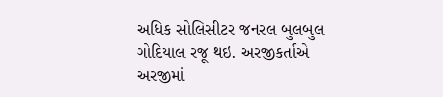અધિક સોલિસીટર જનરલ બુલબુલ ગોદિયાલ રજૂ થઇ. અરજીકર્તાએ અરજીમાં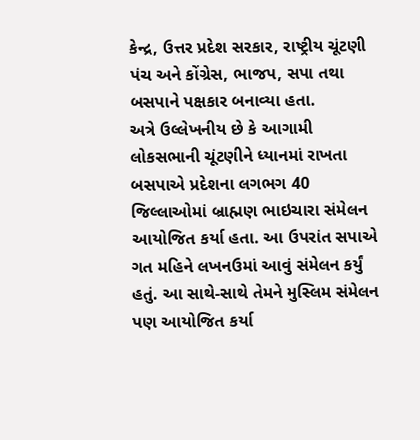કેન્દ્ર, ઉત્તર પ્રદેશ સરકાર, રાષ્ટ્રીય ચૂંટણી પંચ અને કોંગ્રેસ, ભાજપ, સપા તથા બસપાને પક્ષકાર બનાવ્યા હતા.
અત્રે ઉલ્લેખનીય છે કે આગામી લોકસભાની ચૂંટણીને ધ્યાનમાં રાખતા બસપાએ પ્રદેશના લગભગ 40 જિલ્લાઓમાં બ્રાહ્મણ ભાઇચારા સંમેલન આયોજિત કર્યા હતા. આ ઉપરાંત સપાએ ગત મહિને લખનઉમાં આવું સંમેલન કર્યું હતું. આ સાથે-સાથે તેમને મુસ્લિમ સંમેલન પણ આયોજિત કર્યા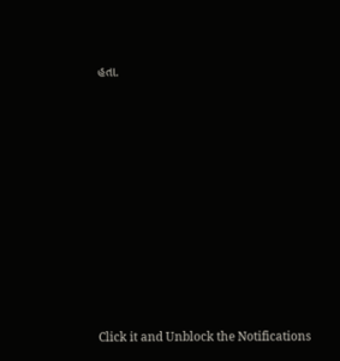હતા.












Click it and Unblock the Notifications